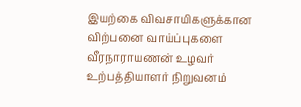இயற்கை விவசாயிகளுக்கான விற்பனை வாய்ப்புகளை வீரநாராயணன் உழவர் உற்பத்தியாளர் நிறுவனம்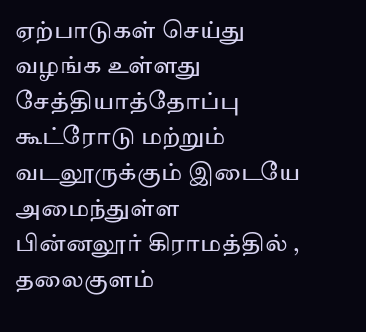ஏற்பாடுகள் செய்து வழங்க உள்ளது
சேத்தியாத்தோப்பு கூட்ரோடு மற்றும் வடலூருக்கும் இடையே அமைந்துள்ள பின்னலூர் கிராமத்தில் , தலைகுளம்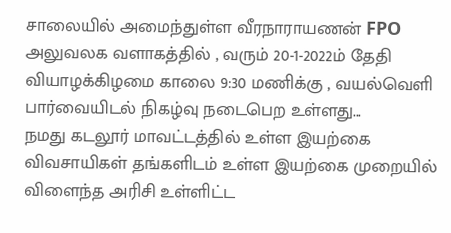சாலையில் அமைந்துள்ள வீரநாராயணன் FPO அலுவலக வளாகத்தில் , வரும் 20-1-2022ம் தேதி வியாழக்கிழமை காலை 9:30 மணிக்கு , வயல்வெளி பார்வையிடல் நிகழ்வு நடைபெற உள்ளது...
நமது கடலூர் மாவட்டத்தில் உள்ள இயற்கை விவசாயிகள் தங்களிடம் உள்ள இயற்கை முறையில் விளைந்த அரிசி உள்ளிட்ட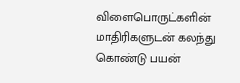விளைபொருட்களின் மாதிரிகளுடன் கலந்து கொண்டு பயன்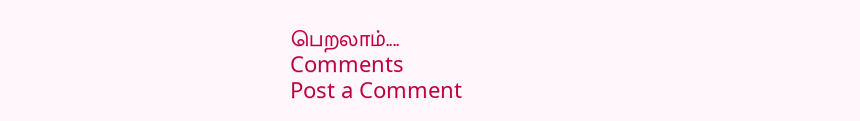பெறலாம்....
Comments
Post a Comment